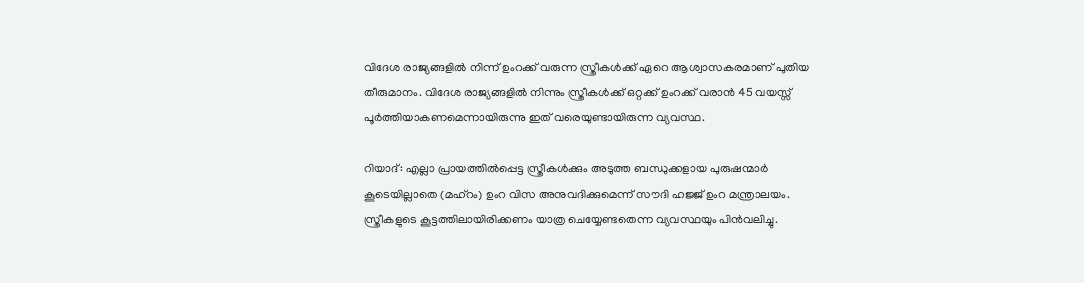വിദേശ രാജ്യങ്ങളില്‍ നിന്ന് ഉംറക്ക് വരുന്ന സ്ത്രീകള്‍ക്ക് ഏറെ ആശ്വാസകരമാണ് പുതിയ തീരുമാനം. വിദേശ രാജ്യങ്ങളില്‍ നിന്നും സ്ത്രീകള്‍ക്ക് ഒറ്റക്ക് ഉംറക്ക് വരാന്‍ 45 വയസ്സ് പൂര്‍ത്തിയാകണമെന്നായിരുന്നു ഇത് വരെയുണ്ടായിരുന്ന വ്യവസ്ഥ.

റിയാദ്: എല്ലാ പ്രായത്തില്‍പ്പെട്ട സ്ത്രീകള്‍ക്കും അടുത്ത ബന്ധുക്കളായ പുരുഷന്മാര്‍ കൂടെയില്ലാതെ (മഹ്റം) ഉംറ വിസ അനുവദിക്കുമെന്ന് സൗദി ഹജ്ജ് ഉംറ മന്ത്രാലയം. സ്ത്രീകളുടെ കൂട്ടത്തിലായിരിക്കണം യാത്ര ചെയ്യേണ്ടതെന്ന വ്യവസ്ഥയും പിന്‍വലിച്ചു.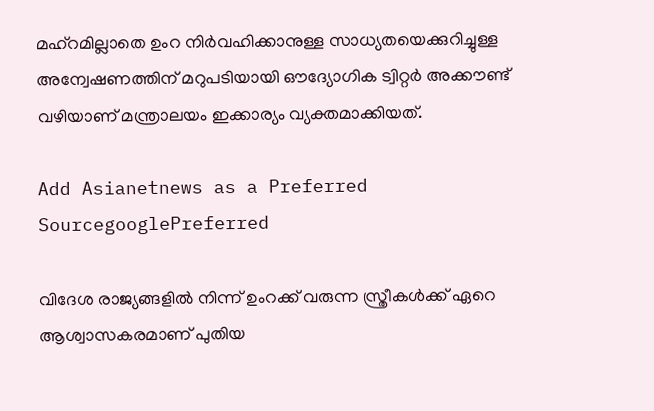മഹ്‌റമില്ലാതെ ഉംറ നിര്‍വഹിക്കാനുള്ള സാധ്യതയെക്കുറിച്ചുള്ള അന്വേഷണത്തിന് മറുപടിയായി ഔദ്യോഗിക ട്വിറ്റര്‍ അക്കൗണ്ട് വഴിയാണ് മന്ത്രാലയം ഇക്കാര്യം വ്യക്തമാക്കിയത്.

Add Asianetnews as a Preferred SourcegooglePreferred

വിദേശ രാജ്യങ്ങളില്‍ നിന്ന് ഉംറക്ക് വരുന്ന സ്ത്രീകള്‍ക്ക് ഏറെ ആശ്വാസകരമാണ് പുതിയ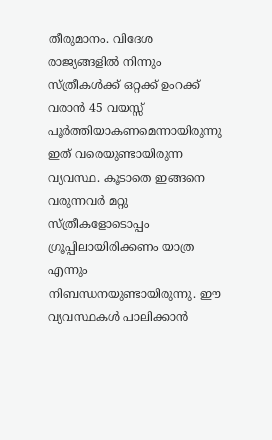തീരുമാനം. വിദേശ രാജ്യങ്ങളില്‍ നിന്നും സ്ത്രീകള്‍ക്ക് ഒറ്റക്ക് ഉംറക്ക് വരാന്‍ 45 വയസ്സ് പൂര്‍ത്തിയാകണമെന്നായിരുന്നു ഇത് വരെയുണ്ടായിരുന്ന വ്യവസ്ഥ. കൂടാതെ ഇങ്ങനെ വരുന്നവര്‍ മറ്റു സ്ത്രീകളോടൊപ്പം ഗ്രൂപ്പിലായിരിക്കണം യാത്ര എന്നും നിബന്ധനയുണ്ടായിരുന്നു. ഈ വ്യവസ്ഥകള്‍ പാലിക്കാന്‍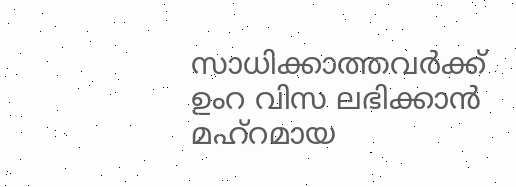സാധിക്കാത്തവര്‍ക്ക് ഉംറ വിസ ലഭിക്കാന്‍ മഹ്റമായ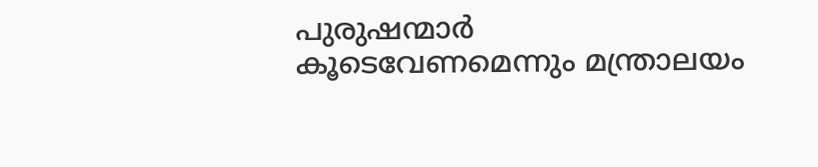പുരുഷന്മാര്‍ കൂടെവേണമെന്നും മന്ത്രാലയം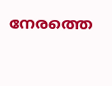നേരത്തെ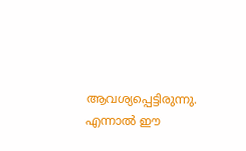ആവശ്യപ്പെട്ടിരുന്നു. എന്നാല്‍ ഈ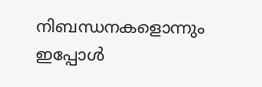നിബന്ധനകളൊന്നും ഇപ്പോള്‍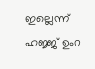ഇല്ലെന്ന് ഹജ്ജ് ഉംറ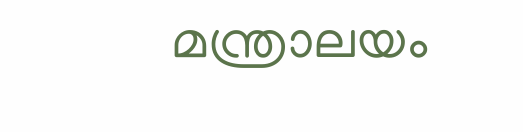മന്ത്രാലയം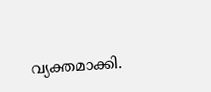വ്യക്തമാക്കി.